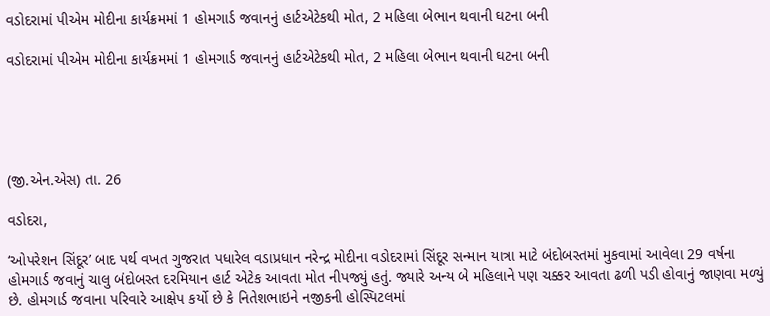વડોદરામાં પીએમ મોદીના કાર્યક્રમમાં 1 હોમગાર્ડ જવાનનું હાર્ટએટેકથી મોત, 2 મહિલા બેભાન થવાની ઘટના બની

વડોદરામાં પીએમ મોદીના કાર્યક્રમમાં 1 હોમગાર્ડ જવાનનું હાર્ટએટેકથી મોત, 2 મહિલા બેભાન થવાની ઘટના બની





(જી.એન.એસ) તા. 26

વડોદરા,

‘ઓપરેશન સિંદૂર’ બાદ પર્થ વખત ગુજરાત પધારેલ વડાપ્રધાન નરેન્દ્ર મોદીના વડોદરામાં સિંદૂર સન્માન યાત્રા માટે બંદોબસ્તમાં મુકવામાં આવેલા 29 વર્ષના હોમગાર્ડ જવાનું ચાલુ બંદોબસ્ત દરમિયાન હાર્ટ એટેક આવતા મોત નીપજ્યું હતું. જ્યારે અન્ય બે મહિલાને પણ ચક્કર આવતા ઢળી પડી હોવાનું જાણવા મળ્યું છે. હોમગાર્ડ જવાના પરિવારે આક્ષેપ કર્યો છે કે નિતેશભાઇને નજીકની હોસ્પિટલમાં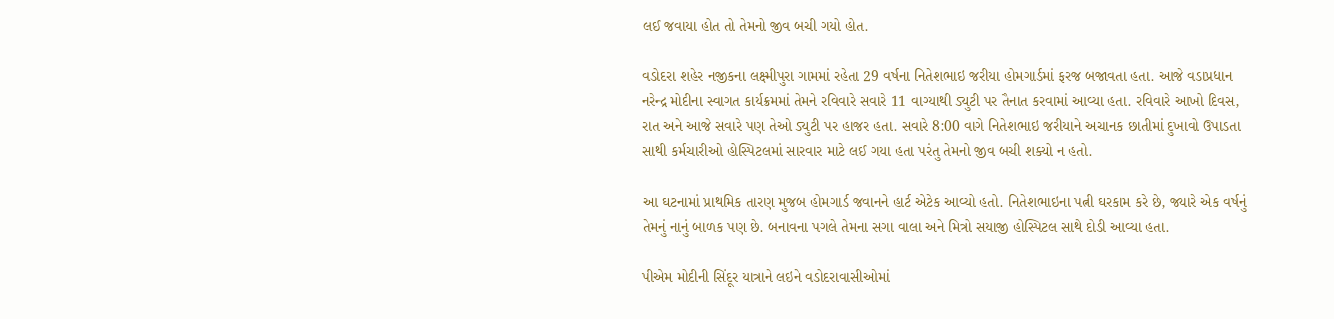લઈ જવાયા હોત તો તેમનો જીવ બચી ગયો હોત.

વડોદરા શહેર નજીકના લક્ષ્મીપુરા ગામમાં રહેતા 29 વર્ષના નિતેશભાઇ જરીયા હોમગાર્ડમાં ફરજ બજાવતા હતા. આજે વડાપ્રધાન નરેન્દ્ર મોદીના સ્વાગત કાર્યક્રમમાં તેમને રવિવારે સવારે 11 વાગ્યાથી ડ્યુટી પર તૈનાત કરવામાં આવ્યા હતા. રવિવારે આખો દિવસ, રાત અને આજે સવારે પણ તેઓ ડ્યુટી પર હાજર હતા. સવારે 8:00 વાગે નિતેશભાઇ જરીયાને અચાનક છાતીમાં દુખાવો ઉપાડતા સાથી કર્મચારીઓ હોસ્પિટલમાં સારવાર માટે લઈ ગયા હતા પરંતુ તેમનો જીવ બચી શક્યો ન હતો.

આ ઘટનામાં પ્રાથમિક તારણ મુજબ હોમગાર્ડ જવાનને હાર્ટ એટેક આવ્યો હતો. નિતેશભાઇના પત્ની ઘરકામ કરે છે, જ્યારે એક વર્ષનું તેમનું નાનું બાળક પણ છે. બનાવના પગલે તેમના સગા વાલા અને મિત્રો સયાજી હોસ્પિટલ સાથે દોડી આવ્યા હતા.

પીએમ મોદીની સિંદૂર યાત્રાને લઇને વડોદરાવાસીઓમાં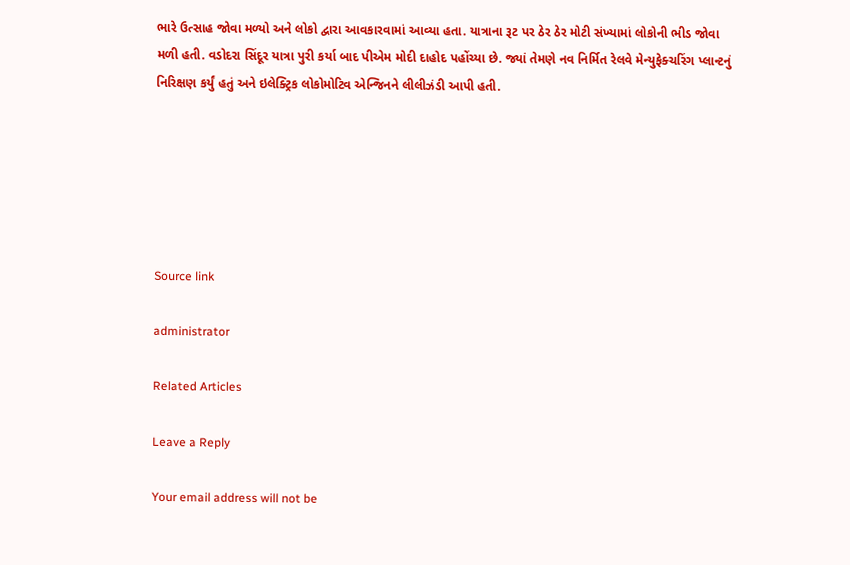ભારે ઉત્સાહ જોવા મળ્યો અને લોકો દ્વારા આવકારવામાં આવ્યા હતા. યાત્રાના રૂટ પર ઠેર ઠેર મોટી સંખ્યામાં લોકોની ભીડ જોવા મળી હતી. વડોદરા સિંદૂર યાત્રા પુરી કર્યા બાદ પીએમ મોદી દાહોદ પહોંચ્યા છે. જ્યાં તેમણે નવ નિર્મિત રેલવે મેન્યુફેક્ચરિંગ પ્લાન્ટનું નિરિક્ષણ કર્યું હતું અને ઇલેક્ટ્રિક લોકોમોટિવ એન્જિનને લીલીઝંડી આપી હતી.






Source link

administrator

Related Articles

Leave a Reply

Your email address will not be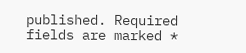published. Required fields are marked *